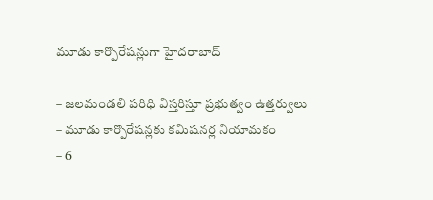మూడు కార్పొరేషన్లుగా హైదరాబాద్

– జలమండలి పరిధి విస్తరిస్తూ ప్రభుత్వం ఉత్తర్వులు
– మూడు కార్పొరేషన్లకు కమిషనర్ల నియామ‌కం
– 6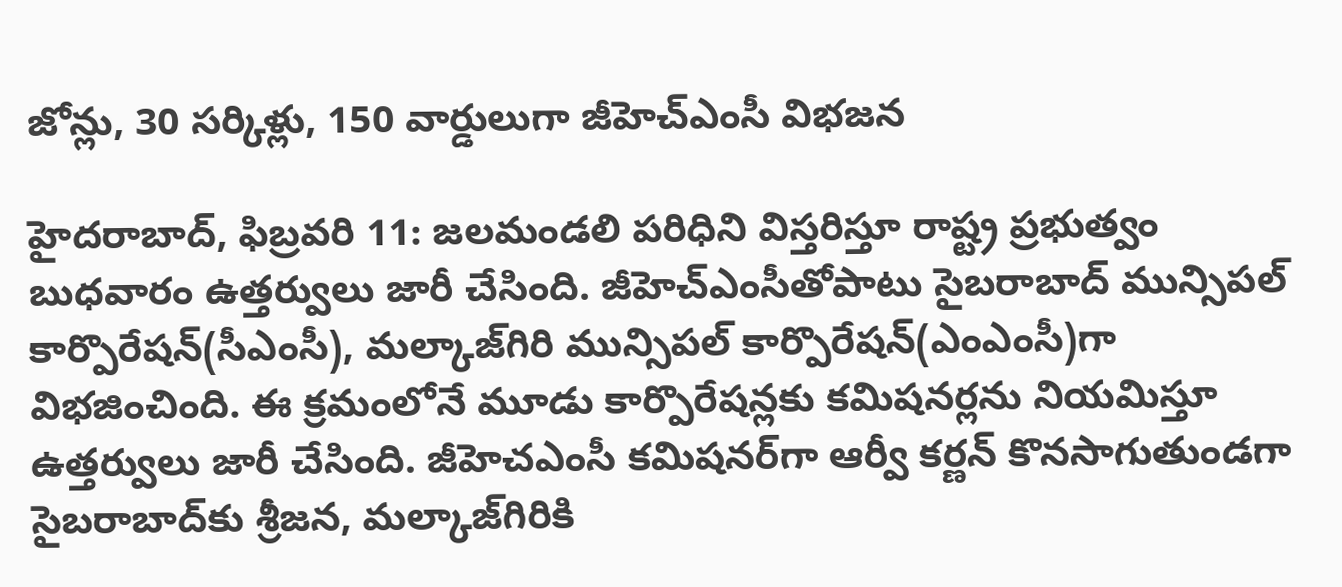జోన్లు, 30 సర్కిళ్లు, 150 వార్డులుగా జీహెచ్‌ఎంసీ విభజన

హైదరాబాద్, ఫిబ్రవరి 11: జలమండలి పరిధిని విస్తరిస్తూ రాష్ట్ర ప్రభుత్వం బుధవారం ఉత్తర్వులు జారీ చేసింది. జీహెచ్‌ఎంసీతోపాటు సైబరాబాద్ మున్సిపల్ కార్పొరేషన్(సీఎంసీ), మల్కాజ్‌గిరి మున్సిపల్ కార్పొరేషన్(ఎంఎంసీ)గా విభజించింది. ఈ క్రమంలోనే మూడు కార్పొరేషన్లకు కమిషనర్లను నియమిస్తూ ఉత్తర్వులు జారీ చేసింది. జీహెచఎంసీ కమిషనర్‌గా ఆర్వీ కర్ణన్ కొనసాగుతుండగా సైబరాబాద్‌కు శ్రీజన, మల్కాజ్‌గిరికి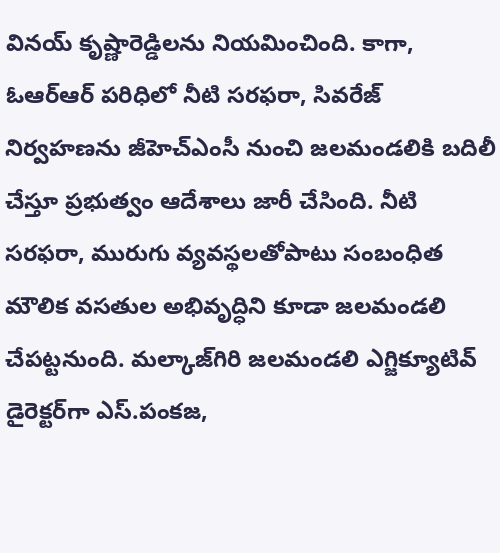వినయ్ కృష్ణారెడ్డిలను నియమించింది. కాగా, ఓఆర్ఆర్ పరిధిలో నీటి సరఫరా, సివరేజ్ నిర్వహణను జీహెచ్‌ఎంసీ నుంచి జలమండలికి బదిలీ చేస్తూ ప్రభుత్వం ఆదేశాలు జారీ చేసింది. నీటి సరఫరా, మురుగు వ్యవస్థలతోపాటు సంబంధిత మౌలిక వసతుల అభివృద్ధిని కూడా జలమండలి చేపట్టనుంది. మల్కాజ్‌గిరి జలమండలి ఎగ్జిక్యూటివ్ డైరెక్టర్‌గా ఎస్.పంకజ,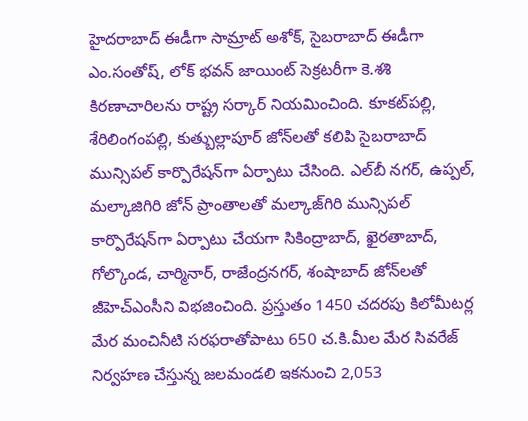హైదరాబాద్ ఈడీగా సామ్రాట్ అశోక్, సైబరాబాద్ ఈడీగా ఎం.సంతోష్, లోక్ భవన్ జాయింట్ సెక్రటరీగా కె.శశి కిరణాచారిలను రాష్ట్ర సర్కార్ నియమించింది. కూకట్‌పల్లి, శేరిలింగంపల్లి, కుత్బుల్లాపూర్ జోన్‌లతో కలిపి సైబరాబాద్ మున్సిపల్ కార్పొరేషన్‌గా ఏర్పాటు చేసింది. ఎల్‌బీ నగర్, ఉప్పల్, మల్కాజిగిరి జోన్ ప్రాంతాలతో మల్కాజ్‌గిరి మున్సిపల్ కార్పొరేషన్‌గా ఏర్పాటు చేయగా సికింద్రాబాద్, ఖైరతాబాద్, గోల్కొండ, చార్మినార్, రాజేంద్రనగర్, శంషాబాద్ జోన్‌లతో జీహెచ్‌ఎంసీని విభజించింది. ప్రస్తుతం 1450 చదరపు కిలోమీటర్ల మేర మంచినీటి సరఫరాతోపాటు 650 చ.కి.మీల మేర సివరేజ్ నిర్వహణ చేస్తున్న జలమండలి ఇకనుంచి 2,053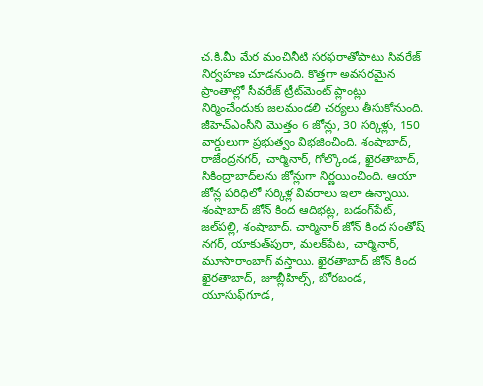చ.కి.మీ మేర మంచినీటి సరఫరాతోపాటు సివరేజ్ నిర్వహణ చూడనుంది. కొత్తగా అవసరమైన ప్రాంతాల్లో సీవరేజ్ ట్రీట్‌మెంట్ ప్లాంట్లు నిర్మించేందుకు జలమండలి చర్యలు తీసుకోనుంది. జీహెచ్‌ఎంసీని మొత్తం 6 జోన్లు, 30 సర్కిళ్లు, 150 వార్డులుగా ప్రభుత్వం విభజించింది. శంషాబాద్, రాజేంద్రనగర్, చార్మినార్, గోల్కొండ, ఖైరతాబాద్, సికింద్రాబాద్‌లను జోన్లుగా నిర్ణయించింది. ఆయా జోన్ల పరిధిలో సర్కిళ్ల వివరాలు ఇలా ఉన్నాయి. శంషాబాద్ జోన్ కింద ఆదిభట్ల, బడంగ్‌పేట్, జల్‌పల్లి, శంషాబాద్. చార్మినార్ జోన్ కింద సంతోష్ నగర్, యాకుత్‌పురా, మలక్‌పేట, చార్మినార్, మూసారాంబాగ్ వస్తాయి. ఖైరతాబాద్ జోన్ కింద ఖైరతాబాద్, జూబ్లీహిల్స్, బోరబండ, యూసుఫ్‌గూడ,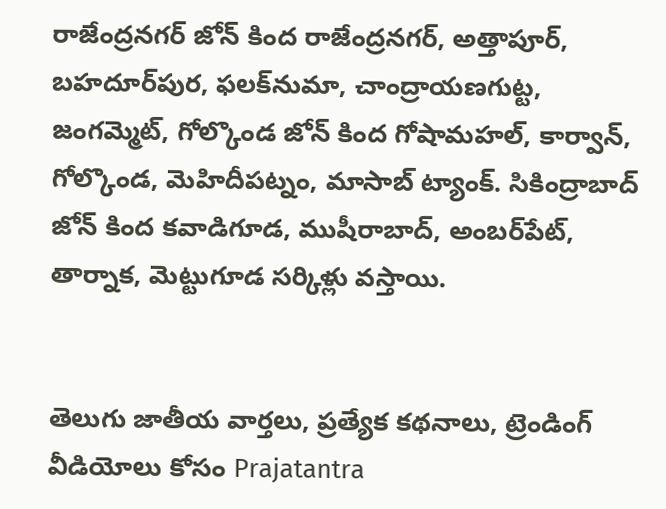రాజేంద్రనగర్ జోన్ కింద రాజేంద్రనగర్, అత్తాపూర్, బహదూర్‌పుర, ఫలక్‌నుమా, చాంద్రాయణగుట్ట, జంగమ్మెట్, గోల్కొండ జోన్ కింద గోషామహల్, కార్వాన్, గోల్కొండ, మెహిదీపట్నం, మాసాబ్ ట్యాంక్. సికింద్రాబాద్ జోన్ కింద కవాడిగూడ, ముషీరాబాద్, అంబర్‌పేట్, తార్నాక, మెట్టుగూడ సర్కిళ్లు వస్తాయి.


తెలుగు జాతీయ వార్తలు, ప్రత్యేక కథనాలు, ట్రెండింగ్ వీడియోలు కోసం Prajatantra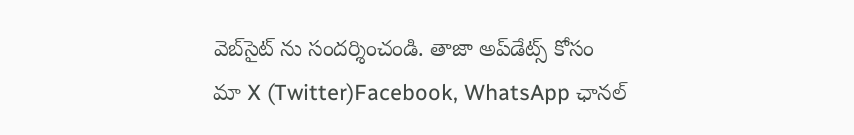వెబ్‌సైట్ ను సందర్శించండి. తాజా అప్‌డేట్స్ కోసం మా X (Twitter)Facebook, WhatsApp ఛానల్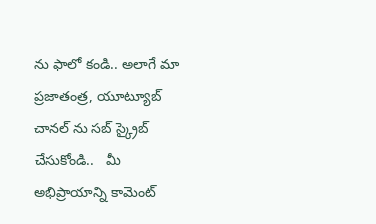ను ఫాలో కండి.. అలాగే మా ప్రజాతంత్ర, యూట్యూబ్ చానల్ ను సబ్ స్క్రైబ్ చేసుకోండి..   మీ అభిప్రాయాన్ని కామెంట్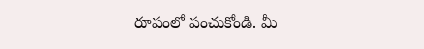రూపంలో పంచుకోండి. మీ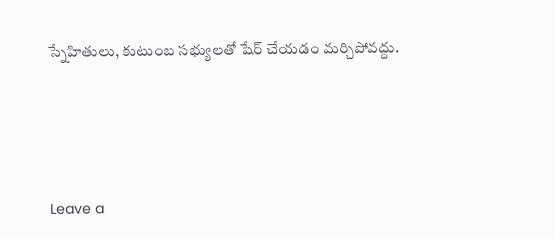స్నేహితులు, కుటుంబ సభ్యులతో షేర్ చేయడం మర్చిపోవద్దు.





Leave a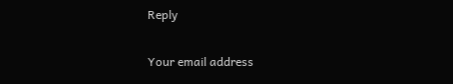Reply

Your email address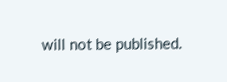will not be published.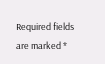Required fields are marked *